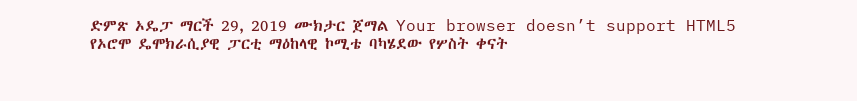ድምጽ ኦዴፓ ማርች 29, 2019 ሙክታር ጀማል Your browser doesn’t support HTML5 የኦሮሞ ዴሞክራሲያዊ ፓርቲ ማዕከላዊ ኮሚቴ ባካሄደው የሦስት ቀናት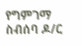የግምገማ ስብሰባ ዶ/ር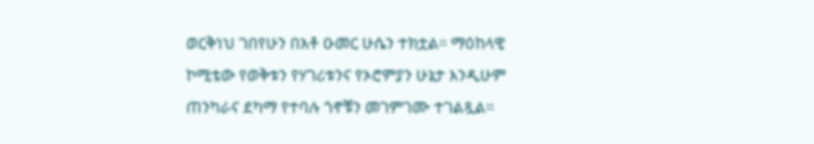ወርቅነህ ገበየሁን በአቶ ዑመር ሁሴን ተክቷል። ማዕከላዊ ኮሚቴው የወቅቱን የሃገሪቱንና የኦሮምያን ሁኔታ እንዲሁም ጠንካራና ደካማ የተባሉ ጎኖቹን መገምገሙ ተገልጿል።